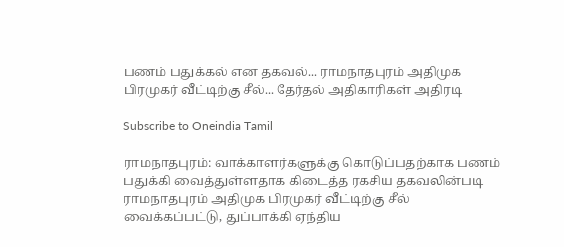பணம் பதுக்கல் என தகவல்... ராமநாதபுரம் அதிமுக பிரமுகர் வீட்டிற்கு சீல்... தேர்தல் அதிகாரிகள் அதிரடி

Subscribe to Oneindia Tamil

ராமநாதபுரம்: வாக்காளர்களுக்கு கொடுப்பதற்காக பணம் பதுக்கி வைத்துள்ளதாக கிடைத்த ரகசிய தகவலின்படி ராமநாதபுரம் அதிமுக பிரமுகர் வீட்டிற்கு சீல் வைக்கப்பட்டு, துப்பாக்கி ஏந்திய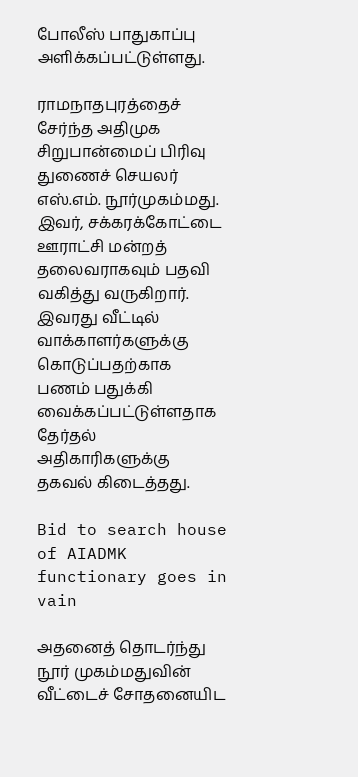போலீஸ் பாதுகாப்பு அளிக்கப்பட்டுள்ளது.

ராமநாதபுரத்தைச் சேர்ந்த அதிமுக சிறுபான்மைப் பிரிவு துணைச் செயலர் எஸ்.எம். நூர்முகம்மது. இவர், சக்கரக்கோட்டை ஊராட்சி மன்றத் தலைவராகவும் பதவி வகித்து வருகிறார். இவரது வீட்டில் வாக்காளர்களுக்கு கொடுப்பதற்காக பணம் பதுக்கி வைக்கப்பட்டுள்ளதாக தேர்தல் அதிகாரிகளுக்கு தகவல் கிடைத்தது.

Bid to search house of AIADMK functionary goes in vain

அதனைத் தொடர்ந்து நூர் முகம்மதுவின் வீட்டைச் சோதனையிட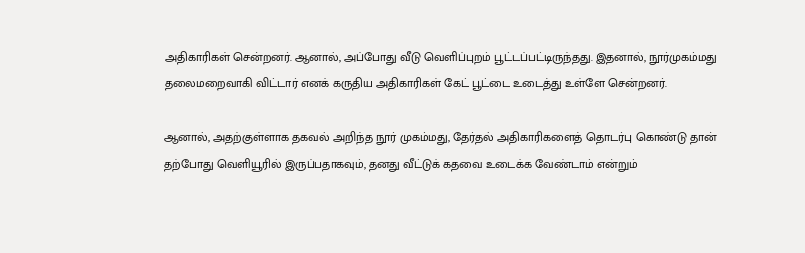அதிகாரிகள் சென்றனர். ஆனால், அப்போது வீடு வெளிப்புறம் பூட்டப்பட்டிருந்தது. இதனால், நூர்முகம்மது தலைமறைவாகி விட்டார் எனக் கருதிய அதிகாரிகள் கேட் பூட்டை உடைத்து உள்ளே சென்றனர்.

ஆனால், அதற்குள்ளாக தகவல் அறிந்த நூர் முகம்மது, தேர்தல் அதிகாரிகளைத் தொடர்பு கொண்டு தான் தற்போது வெளியூரில் இருப்பதாகவும், தனது வீட்டுக் கதவை உடைக்க வேண்டாம் என்றும்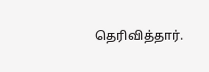தெரிவித்தார்.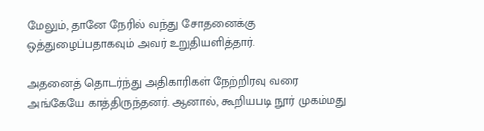மேலும், தானே நேரில் வந்து சோதனைக்கு ஒத்துழைப்பதாகவும் அவர் உறுதியளித்தார்.

அதனைத் தொடர்ந்து அதிகாரிகள் நேற்றிரவு வரை அங்கேயே காத்திருந்தனர். ஆனால், கூறியபடி நூர் முகம்மது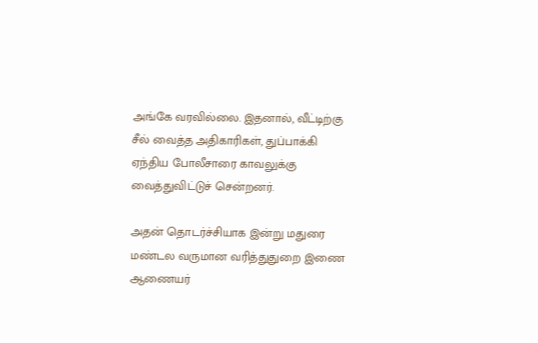அங்கே வரவில்லை. இதனால், வீட்டிற்கு சீல் வைத்த அதிகாரிகள், துப்பாக்கி ஏந்திய போலீசாரை காவலுக்கு வைத்துவிட்டுச் சென்றனர்.

அதன் தொடர்ச்சியாக இன்று மதுரை மண்டல வருமான வரித்துதுறை இணை ஆணையர்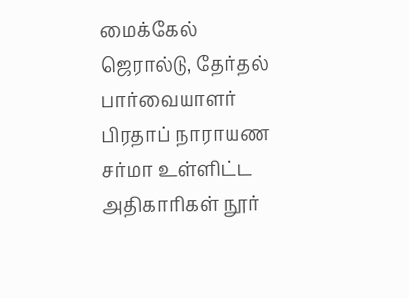மைக்கேல் ஜெரால்டு, தேர்தல் பார்வையாளர் பிரதாப் நாராயண சர்மா உள்ளிட்ட அதிகாரிகள் நூர்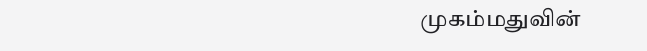முகம்மதுவின்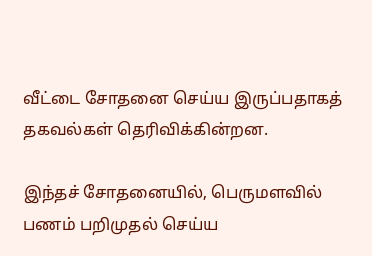வீட்டை சோதனை செய்ய இருப்பதாகத் தகவல்கள் தெரிவிக்கின்றன.

இந்தச் சோதனையில், பெருமளவில் பணம் பறிமுதல் செய்ய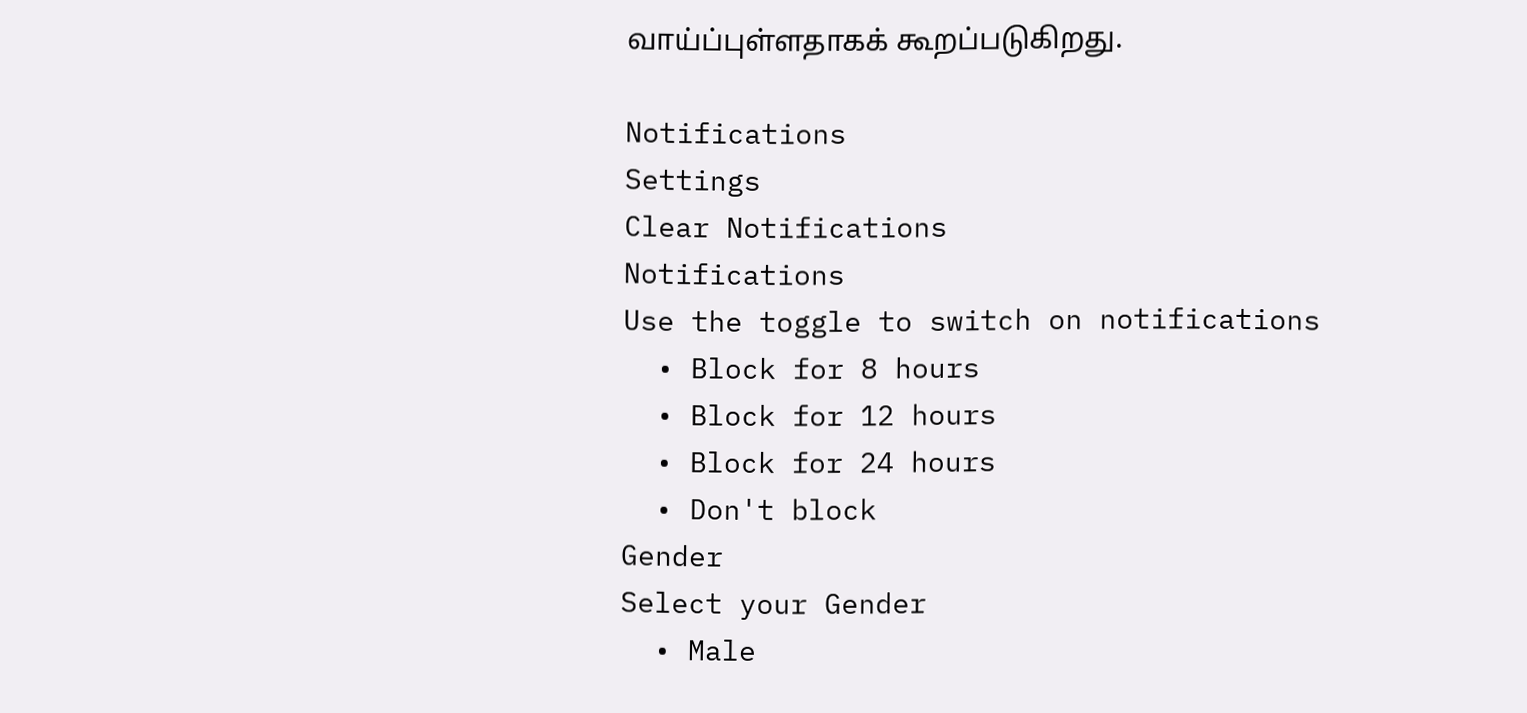வாய்ப்புள்ளதாகக் கூறப்படுகிறது.

Notifications
Settings
Clear Notifications
Notifications
Use the toggle to switch on notifications
  • Block for 8 hours
  • Block for 12 hours
  • Block for 24 hours
  • Don't block
Gender
Select your Gender
  • Male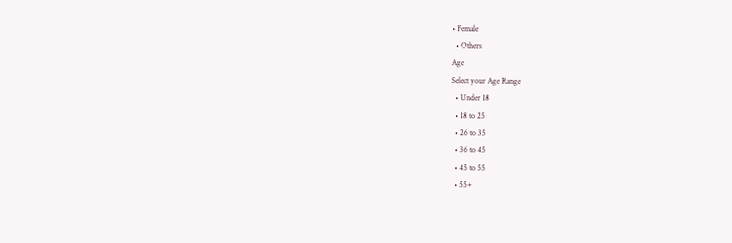• Female
  • Others
Age
Select your Age Range
  • Under 18
  • 18 to 25
  • 26 to 35
  • 36 to 45
  • 45 to 55
  • 55+